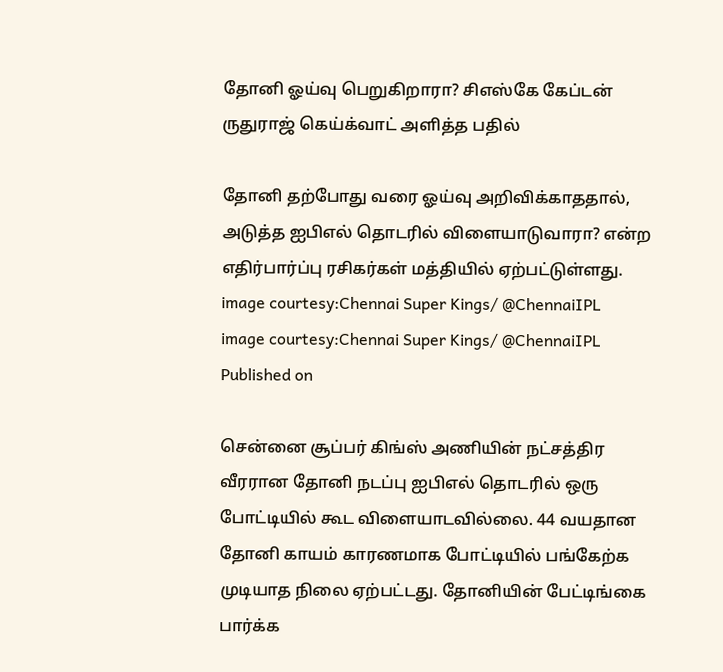தோனி ஓய்வு பெறுகிறாரா? சிஎஸ்கே கேப்டன் ருதுராஜ் கெய்க்வாட் அளித்த பதில்

தோனி தற்போது வரை ஓய்வு அறிவிக்காததால், அடுத்த ஐபிஎல் தொடரில் விளையாடுவாரா? என்ற எதிர்பார்ப்பு ரசிகர்கள் மத்தியில் ஏற்பட்டுள்ளது.
image courtesy:Chennai Super Kings/ @ChennaiIPL
image courtesy:Chennai Super Kings/ @ChennaiIPL
Published on

சென்னை சூப்பர் கிங்ஸ் அணியின் நட்சத்திர வீரரான தோனி நடப்பு ஐபிஎல் தொடரில் ஒரு போட்டியில் கூட விளையாடவில்லை. 44 வயதான தோனி காயம் காரணமாக போட்டியில் பங்கேற்க முடியாத நிலை ஏற்பட்டது. தோனியின் பேட்டிங்கை பார்க்க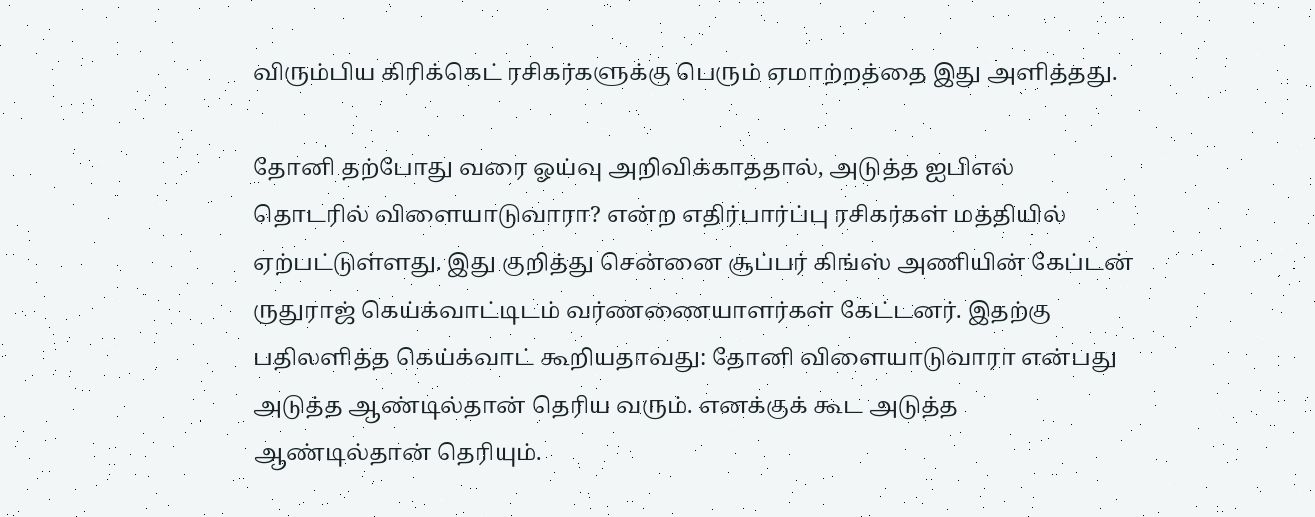விரும்பிய கிரிக்கெட் ரசிகர்களுக்கு பெரும் ஏமாற்றத்தை இது அளித்தது.

தோனி தற்போது வரை ஓய்வு அறிவிக்காததால், அடுத்த ஐபிஎல் தொடரில் விளையாடுவாரா? என்ற எதிர்பார்ப்பு ரசிகர்கள் மத்தியில் ஏற்பட்டுள்ளது. இது குறித்து சென்னை சூப்பர் கிங்ஸ் அணியின் கேப்டன் ருதுராஜ் கெய்க்வாட்டிடம் வர்ணணையாளர்கள் கேட்டனர். இதற்கு பதிலளித்த கெய்க்வாட் கூறியதாவது: தோனி விளையாடுவாரா என்பது அடுத்த ஆண்டில்தான் தெரிய வரும். எனக்குக் கூட அடுத்த ஆண்டில்தான் தெரியும்.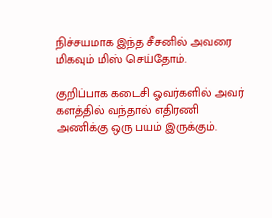நிச்சயமாக இந்த சீசனில் அவரை மிகவும் மிஸ் செய்தோம்.

குறிப்பாக கடைசி ஓவர்களில் அவர் களத்தில் வந்தால் எதிரணி அணிக்கு ஒரு பயம் இருக்கும்.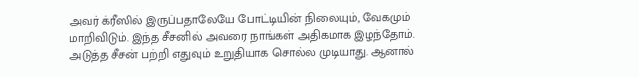அவர் க்ரீஸில் இருப்பதாலேயே போட்டியின் நிலையும், வேகமும் மாறிவிடும். இந்த சீசனில் அவரை நாங்கள் அதிகமாக இழந்தோம். அடுத்த சீசன் பற்றி எதுவும் உறுதியாக சொல்ல முடியாது. ஆனால்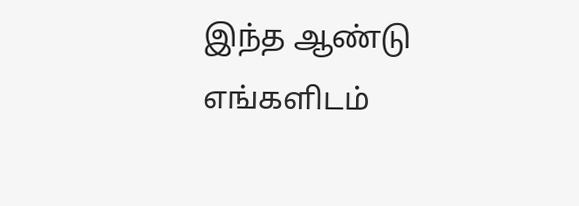இந்த ஆண்டு எங்களிடம்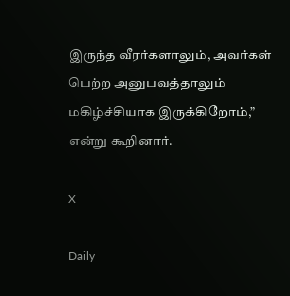இருந்த வீரர்களாலும், அவர்கள் பெற்ற அனுபவத்தாலும் மகிழ்ச்சியாக இருக்கிறோம்,” என்று கூறினார்.

X

Daily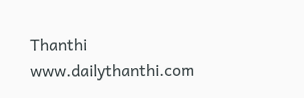Thanthi
www.dailythanthi.com